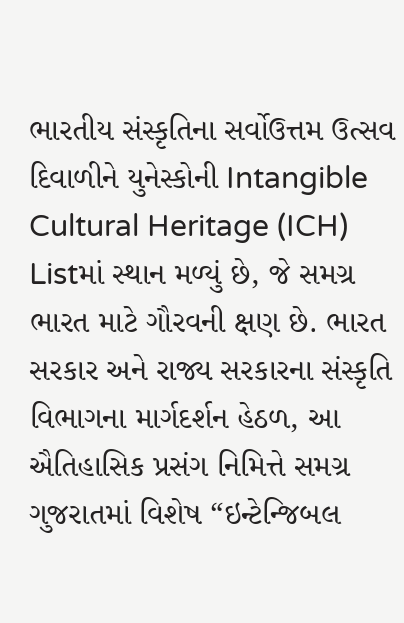ભારતીય સંસ્કૃતિના સર્વોઉત્તમ ઉત્સવ દિવાળીને યુનેસ્કોની Intangible Cultural Heritage (ICH) Listમાં સ્થાન મળ્યું છે, જે સમગ્ર ભારત માટે ગૌરવની ક્ષણ છે. ભારત સરકાર અને રાજ્ય સરકારના સંસ્કૃતિ વિભાગના માર્ગદર્શન હેઠળ, આ ઐતિહાસિક પ્રસંગ નિમિત્તે સમગ્ર ગુજરાતમાં વિશેષ “ઇન્ટેન્જિબલ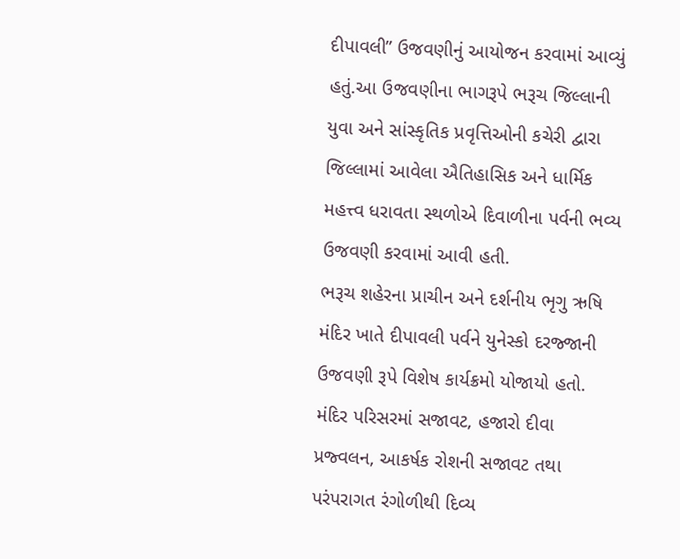દીપાવલી” ઉજવણીનું આયોજન કરવામાં આવ્યું હતું.આ ઉજવણીના ભાગરૂપે ભરૂચ જિલ્લાની યુવા અને સાંસ્કૃતિક પ્રવૃત્તિઓની કચેરી દ્વારા જિલ્લામાં આવેલા ઐતિહાસિક અને ધાર્મિક મહત્ત્વ ધરાવતા સ્થળોએ દિવાળીના પર્વની ભવ્ય ઉજવણી કરવામાં આવી હતી.
ભરૂચ શહેરના પ્રાચીન અને દર્શનીય ભૃગુ ઋષિ મંદિર ખાતે દીપાવલી પર્વને યુનેસ્કો દરજ્જાની ઉજવણી રૂપે વિશેષ કાર્યક્રમો યોજાયો હતો. મંદિર પરિસરમાં સજાવટ, હજારો દીવા પ્રજ્વલન, આકર્ષક રોશની સજાવટ તથા પરંપરાગત રંગોળીથી દિવ્ય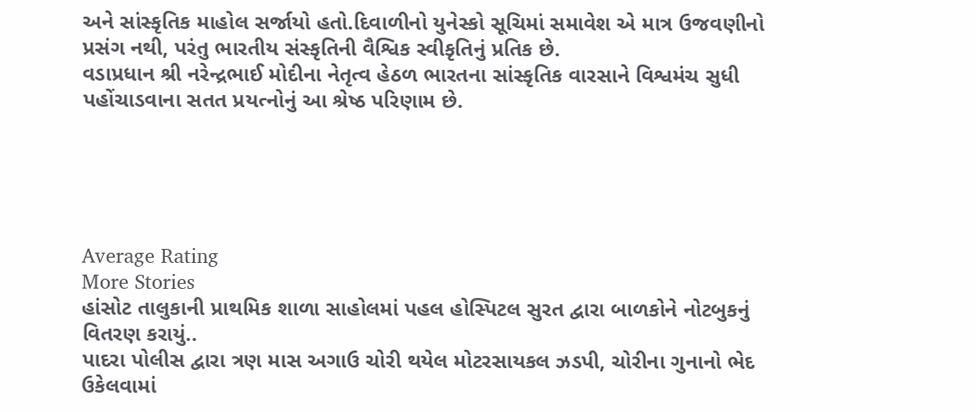અને સાંસ્કૃતિક માહોલ સર્જાયો હતો.દિવાળીનો યુનેસ્કો સૂચિમાં સમાવેશ એ માત્ર ઉજવણીનો પ્રસંગ નથી, પરંતુ ભારતીય સંસ્કૃતિની વૈશ્વિક સ્વીકૃતિનું પ્રતિક છે.
વડાપ્રધાન શ્રી નરેન્દ્રભાઈ મોદીના નેતૃત્વ હેઠળ ભારતના સાંસ્કૃતિક વારસાને વિશ્વમંચ સુધી પહોંચાડવાના સતત પ્રયત્નોનું આ શ્રેષ્ઠ પરિણામ છે.





Average Rating
More Stories
હાંસોટ તાલુકાની પ્રાથમિક શાળા સાહોલમાં પહલ હોસ્પિટલ સુરત દ્વારા બાળકોને નોટબુકનું વિતરણ કરાયું..
પાદરા પોલીસ દ્વારા ત્રણ માસ અગાઉ ચોરી થયેલ મોટરસાયકલ ઝડપી, ચોરીના ગુનાનો ભેદ ઉકેલવામાં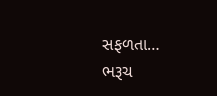સફળતા…
ભરૂચ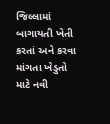જિલ્લામાં બાગાયતી ખેતી કરતાં અને કરવા માંગતા ખેડુતો માટે નવી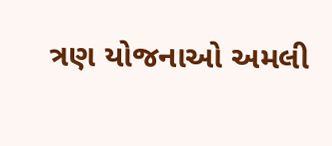ત્રણ યોજનાઓ અમલી